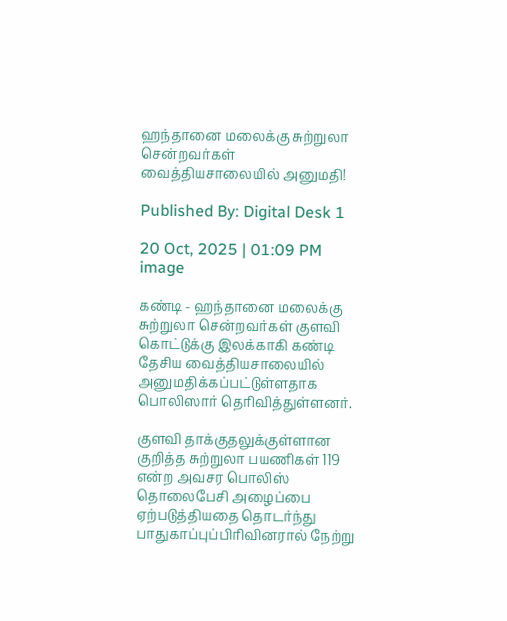ஹந்தானை மலைக்கு சுற்றுலா சென்றவர்கள் வைத்தியசாலையில் அனுமதி!

Published By: Digital Desk 1

20 Oct, 2025 | 01:09 PM
image

கண்டி - ஹந்தானை மலைக்கு சுற்றுலா சென்றவர்கள் குளவி கொட்டுக்கு இலக்காகி கண்டி தேசிய வைத்தியசாலையில் அனுமதிக்கப்பட்டுள்ளதாக பொலிஸார் தெரிவித்துள்ளனர்.

குளவி தாக்குதலுக்குள்ளான குறித்த சுற்றுலா பயணிகள் 119 என்ற அவசர பொலிஸ் தொலைபேசி அழைப்பை ஏற்படுத்தியதை தொடர்ந்து பாதுகாப்புப்பிரிவினரால் நேற்று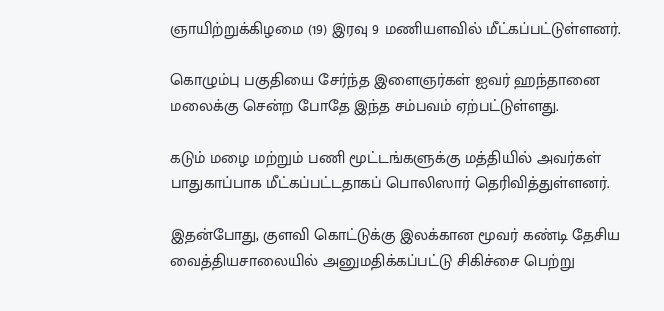ஞாயிற்றுக்கிழமை (19) இரவு 9 மணியளவில் மீட்கப்பட்டுள்ளனர்.

கொழும்பு பகுதியை சேர்ந்த இளைஞர்கள் ஐவர் ஹந்தானை மலைக்கு சென்ற போதே இந்த சம்பவம் ஏற்பட்டுள்ளது.

கடும் மழை மற்றும் பணி மூட்டங்களுக்கு மத்தியில் அவர்கள் பாதுகாப்பாக மீட்கப்பட்டதாகப் பொலிஸார் தெரிவித்துள்ளனர்.

இதன்போது, குளவி கொட்டுக்கு இலக்கான மூவர் கண்டி தேசிய வைத்தியசாலையில் அனுமதிக்கப்பட்டு சிகிச்சை பெற்று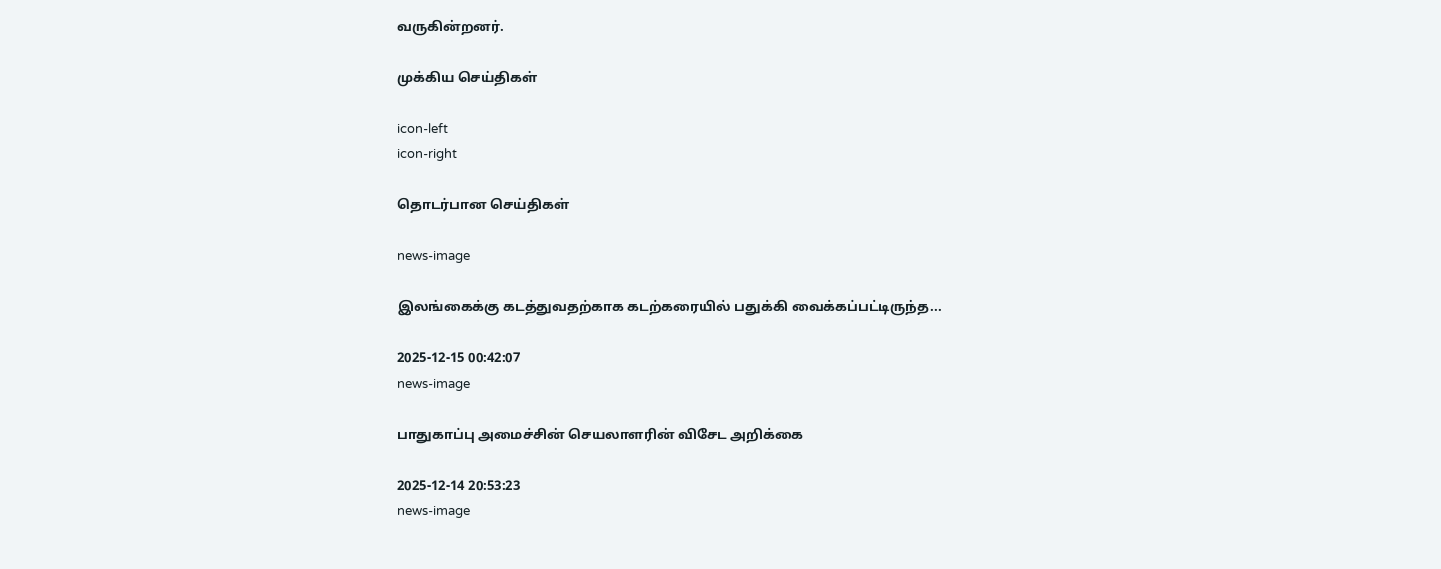வருகின்றனர்.

முக்கிய செய்திகள்

icon-left
icon-right

தொடர்பான செய்திகள்

news-image

இலங்கைக்கு கடத்துவதற்காக கடற்கரையில் பதுக்கி வைக்கப்பட்டிருந்த...

2025-12-15 00:42:07
news-image

பாதுகாப்பு அமைச்சின் செயலாளரின் விசேட அறிக்கை

2025-12-14 20:53:23
news-image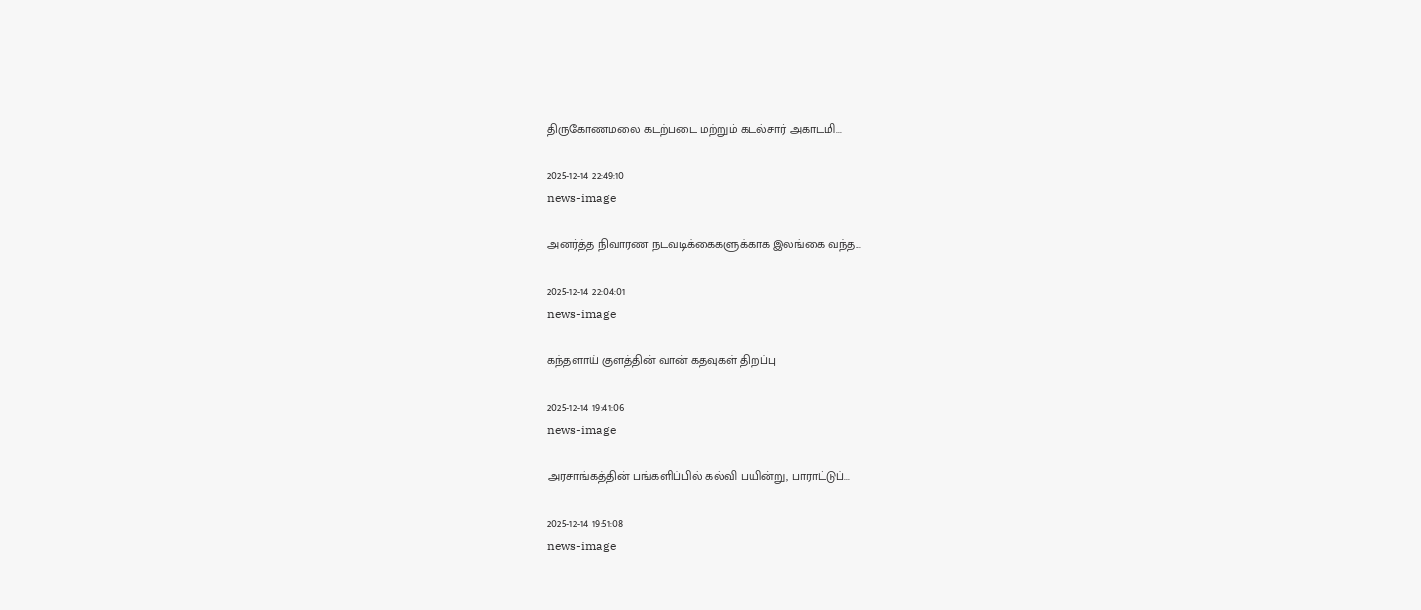திருகோணமலை கடற்படை மற்றும் கடல்சார் அகாடமி...

2025-12-14 22:49:10
news-image

அனர்த்த நிவாரண நடவடிக்கைகளுக்காக இலங்கை வந்த...

2025-12-14 22:04:01
news-image

கந்தளாய் குளத்தின் வான் கதவுகள் திறப்பு

2025-12-14 19:41:06
news-image

அரசாங்கத்தின் பங்களிப்பில் கல்வி பயின்று, பாராட்டுப்...

2025-12-14 19:51:08
news-image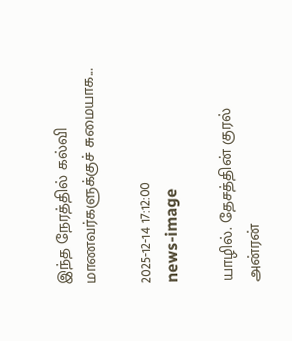இந்த நேரத்தில் கல்வி மாணவர்களுக்குச் சுமையாக...

2025-12-14 17:12:00
news-image

யாழில். தேசத்தின் குரல் அன்ரன்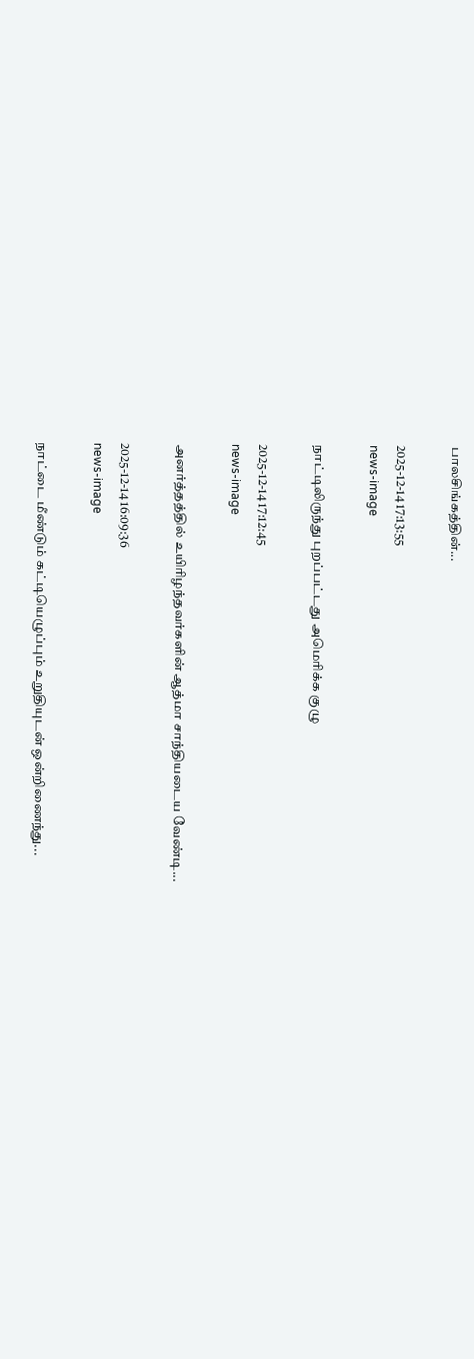பாலசிங்கத்தின்...

2025-12-14 17:13:55
news-image

நாட்டிலிருந்து புறப்பட்டது அமெரிக்க குழு

2025-12-14 17:12:45
news-image

அனர்த்தத்தில் உயிரிழந்தவர்களின் ஆத்மா சாந்தியடைய வேண்டி...

2025-12-14 16:09:36
news-image

நாட்டை மீண்டும் கட்டியெழுப்பும் உறுதியுடன் ஒன்றிணைந்து...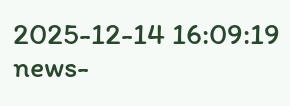2025-12-14 16:09:19
news-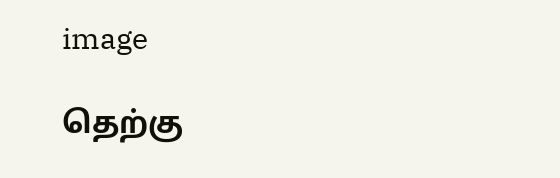image

தெற்கு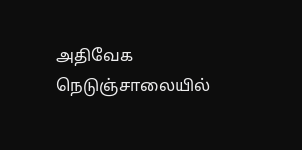அதிவேக நெடுஞ்சாலையில்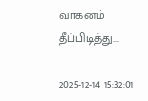வாகனம் தீப்பிடித்து...

2025-12-14 15:32:01